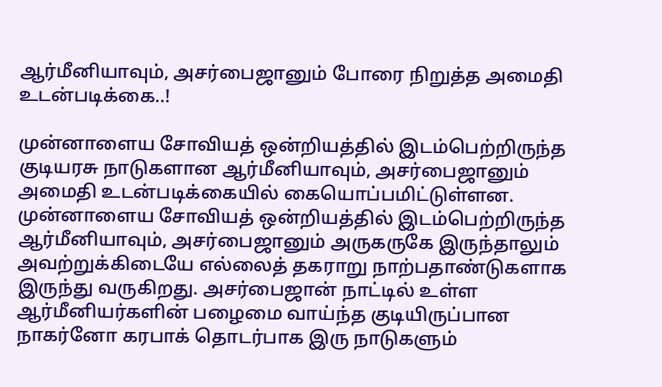ஆர்மீனியாவும், அசர்பைஜானும் போரை நிறுத்த அமைதி உடன்படிக்கை..!

முன்னாளைய சோவியத் ஒன்றியத்தில் இடம்பெற்றிருந்த குடியரசு நாடுகளான ஆர்மீனியாவும், அசர்பைஜானும் அமைதி உடன்படிக்கையில் கையொப்பமிட்டுள்ளன. முன்னாளைய சோவியத் ஒன்றியத்தில் இடம்பெற்றிருந்த ஆர்மீனியாவும், அசர்பைஜானும் அருகருகே இருந்தாலும் அவற்றுக்கிடையே எல்லைத் தகராறு நாற்பதாண்டுகளாக இருந்து வருகிறது. அசர்பைஜான் நாட்டில் உள்ள ஆர்மீனியர்களின் பழைமை வாய்ந்த குடியிருப்பான நாகர்னோ கரபாக் தொடர்பாக இரு நாடுகளும்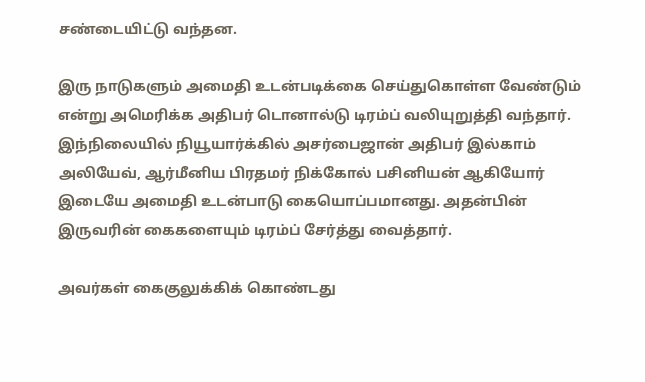சண்டையிட்டு வந்தன.

இரு நாடுகளும் அமைதி உடன்படிக்கை செய்துகொள்ள வேண்டும் என்று அமெரிக்க அதிபர் டொனால்டு டிரம்ப் வலியுறுத்தி வந்தார். இந்நிலையில் நியூயார்க்கில் அசர்பைஜான் அதிபர் இல்காம் அலியேவ், ஆர்மீனிய பிரதமர் நிக்கோல் பசினியன் ஆகியோர் இடையே அமைதி உடன்பாடு கையொப்பமானது. அதன்பின் இருவரின் கைகளையும் டிரம்ப் சேர்த்து வைத்தார்.

அவர்கள் கைகுலுக்கிக் கொண்டது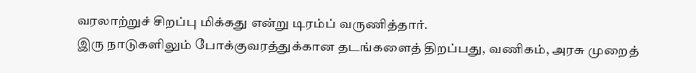வரலாற்றுச் சிறப்பு மிக்கது என்று டிரம்ப் வருணித்தார்.
இரு நாடுகளிலும் போக்குவரத்துக்கான தடங்களைத் திறப்பது, வணிகம், அரசு முறைத்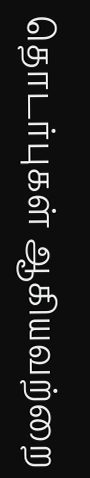தொடர்புகள் ஆகியவற்றை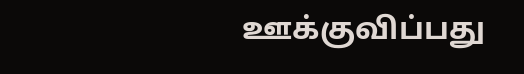ஊக்குவிப்பது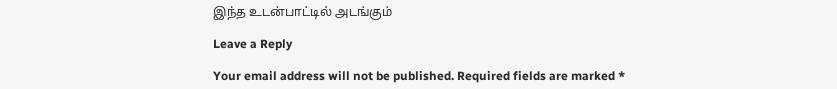இந்த உடன்பாட்டில் அடங்கும்

Leave a Reply

Your email address will not be published. Required fields are marked *